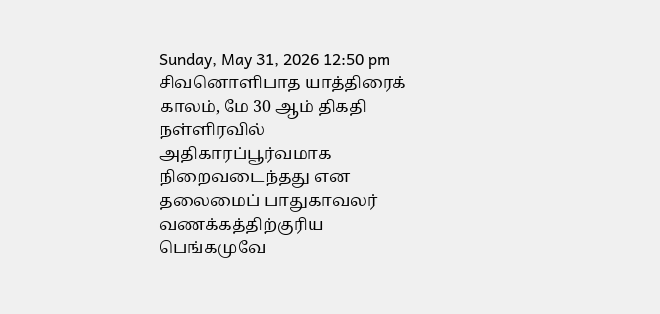Sunday, May 31, 2026 12:50 pm
சிவனொளிபாத யாத்திரைக் காலம், மே 30 ஆம் திகதி நள்ளிரவில் அதிகாரப்பூர்வமாக நிறைவடைந்தது என தலைமைப் பாதுகாவலர் வணக்கத்திற்குரிய பெங்கமுவே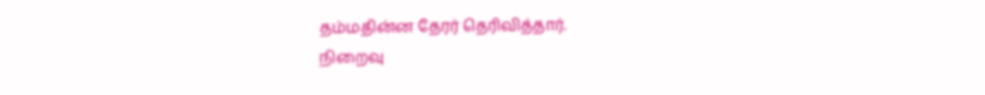தம்மதின்ன தேரர் தெரிவித்தார்.
நிறைவு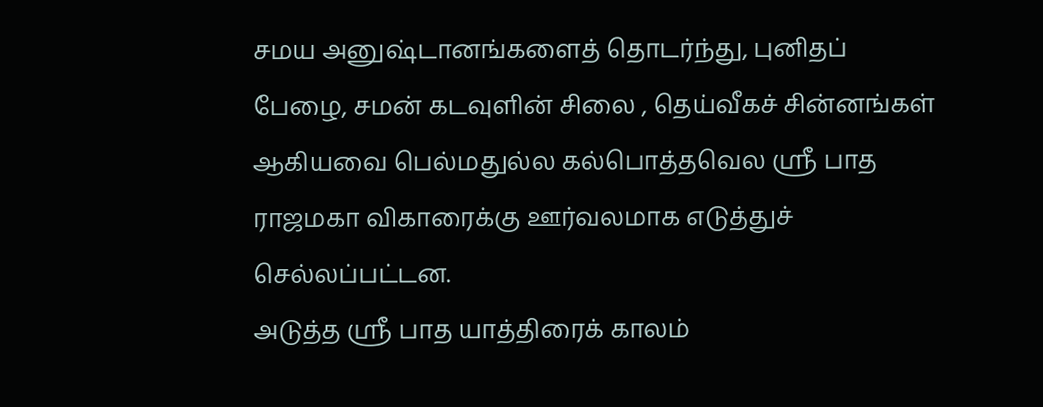சமய அனுஷ்டானங்களைத் தொடர்ந்து, புனிதப் பேழை, சமன் கடவுளின் சிலை , தெய்வீகச் சின்னங்கள் ஆகியவை பெல்மதுல்ல கல்பொத்தவெல ஸ்ரீ பாத ராஜமகா விகாரைக்கு ஊர்வலமாக எடுத்துச் செல்லப்பட்டன.
அடுத்த ஸ்ரீ பாத யாத்திரைக் காலம்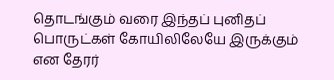தொடங்கும் வரை இந்தப் புனிதப் பொருட்கள் கோயிலிலேயே இருக்கும் என தேரர்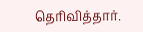தெரிவித்தார்.